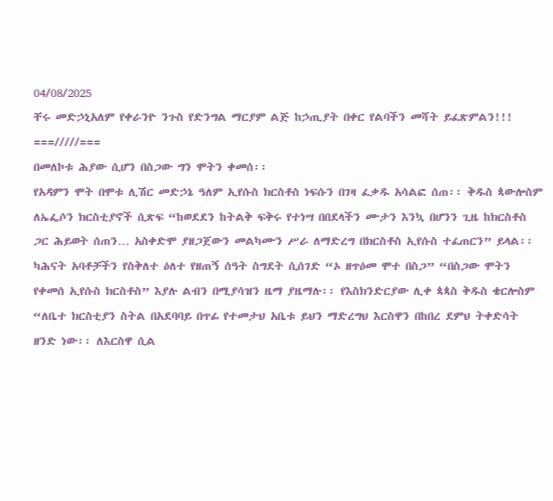04/08/2025
ቸሩ መድኃኒአለም የቀራንዮ ንጉስ የድንግል ማርያም ልጅ ከኃጢያት በቀር የልባችን መሻት ይፈጽምልን!!!
===/////===
በመለኮቱ ሕያው ሲሆን በስጋው ግን ሞትን ቀመሰ፡፡
የአዳምን ሞት በሞቱ ሊሽር መድኃኔ ዓለም ኢየሱስ ክርስቶስ ነፍሱን በገዛ ፈቃዱ አሳልፎ ሰጠ፡፡ ቅዱስ ጳውሎስም ለኤፌሶን ክርስቲያኖች ሲጽፍ “ከወደደን ከትልቅ ፍቅሩ የተነሣ በበደላችን ሙታን እንኳ በሆንን ጊዜ ከክርስቶስ ጋር ሕይወት ሰጠን… አስቀድሞ ያዘጋጀውን መልካሙን ሥራ ለማድረግ በክርስቶስ ኢየሱስ ተፈጠርን” ይላል፡፡ ካሕናት አባቶቻችን የስቅለተ ዕለተ የዘጠኝ ሰዓት ስግደት ሲሰገድ “ኦ ዘጥዕመ ሞተ በስጋ” “በስጋው ሞትን የቀመሰ ኢየሱስ ክርስቶስ” እያሉ ልብን በሚያሳዝን ዜማ ያዜማሉ፡፡ የእስክንድርያው ሊቀ ጳጳስ ቅዱስ ቄርሎስም “ለቤተ ክርስቲያን ስትል በአደባባይ በጥፊ የተመታህ አቤቱ ይህን ማድረግህ እርስዋን በከበረ ደምህ ትቀድሳት ዘንድ ነው፡፡ ለእርስዋ ሲል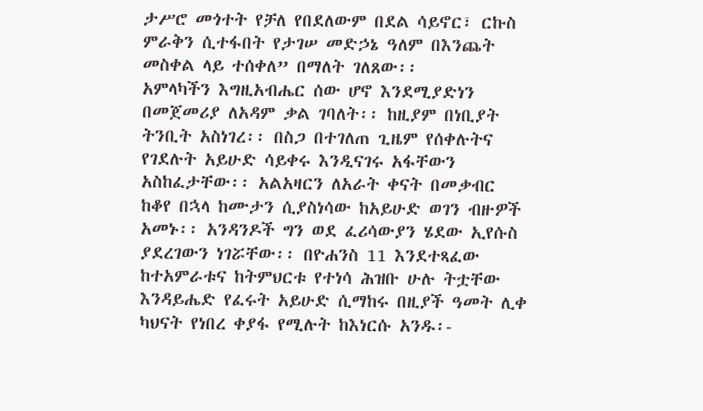ታሥሮ መጎተት የቻለ የበደለውም በደል ሳይኖር፣ ርኩስ ምራቅን ሲተፋበት የታገሠ መድኃኔ ዓለም በእንጨት መስቀል ላይ ተሰቀለ” በማለት ገለጸው፡፡
አምላካችን እግዚአብሔር ሰው ሆኖ እንደሚያድነን በመጀመሪያ ለአዳም ቃል ገባለት፡፡ ከዚያም በነቢያት ትንቢት አስነገረ፡፡ በስጋ በተገለጠ ጊዜም የሰቀሉትና የገደሉት አይሁድ ሳይቀሩ እንዲናገሩ አፋቸውን አስከፈታቸው፡፡ አልአዛርን ለአራት ቀናት በመቃብር ከቆየ በኋላ ከሙታን ሲያስነሳው ከአይሁድ ወገን ብዙዎች አመኑ፡፡ አንዳንዶች ግን ወደ ፈሪሳውያን ሄደው ኢየሱስ ያደረገውን ነገሯቸው፡፡ በዮሐንስ 11 እንደተጻፈው ከተአምራቱና ከትምህርቱ የተነሳ ሕዝቡ ሁሉ ትቷቸው እንዳይሔድ የፈሩት አይሁድ ሲማከሩ በዚያች ዓመት ሊቀ ካህናት የነበረ ቀያፋ የሚሉት ከእነርሱ አንዱ፡-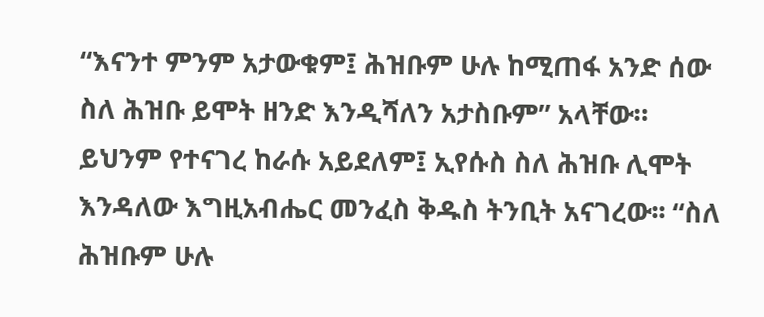“እናንተ ምንም አታውቁም፤ ሕዝቡም ሁሉ ከሚጠፋ አንድ ሰው ስለ ሕዝቡ ይሞት ዘንድ እንዲሻለን አታስቡም” አላቸው።
ይህንም የተናገረ ከራሱ አይደለም፤ ኢየሱስ ስለ ሕዝቡ ሊሞት እንዳለው እግዚአብሔር መንፈስ ቅዱስ ትንቢት አናገረው፡፡ “ስለ ሕዝቡም ሁሉ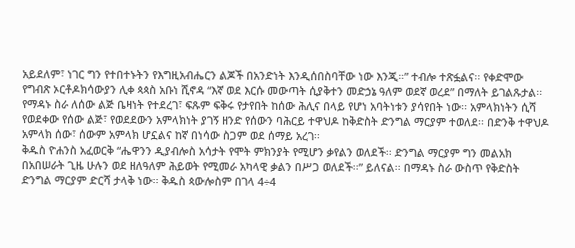አይደለም፣ ነገር ግን የተበተኑትን የእግዚአብሔርን ልጆች በአንድነት እንዲሰበስባቸው ነው እንጂ።” ተብሎ ተጽፏልና፡፡ የቀድሞው የግብጽ ኦርቶዶክሳውያን ሊቀ ጳጳስ አቡነ ሺኖዳ “እኛ ወደ እርሱ መውጣት ሲያቅተን መድኃኔ ዓለም ወደኛ ወረደ” በማለት ይገልጹታል፡፡ የማዳኑ ስራ ለሰው ልጅ ቤዛነት የተደረገ፣ ፍጹም ፍቅሩ የታየበት ከሰው ሕሊና በላይ የሆነ አባትነቱን ያሳየበት ነው፡፡ አምላክነትን ሲሻ የወደቀው የሰው ልጅ፣ የወደደውን አምላክነት ያገኝ ዘንድ የሰውን ባሕርይ ተዋህዶ ከቅድስት ድንግል ማርያም ተወለደ፡፡ በድንቅ ተዋህዶ አምላክ ሰው፣ ሰውም አምላክ ሆኗልና ከኛ በነሳው ስጋም ወደ ሰማይ አረገ፡፡
ቅዱስ ዮሐንስ አፈወርቅ “ሔዋንን ዲያብሎስ አሳታት የሞት ምክንያት የሚሆን ቃየልን ወለደች፡፡ ድንግል ማርያም ግን መልአክ በአበሠራት ጊዜ ሁሉን ወደ ዘለዓለም ሕይወት የሚመራ አካላዊ ቃልን በሥጋ ወለደች፡፡” ይለናል፡፡ በማዳኑ ስራ ውስጥ የቅድስት ድንግል ማርያም ድርሻ ታላቅ ነው፡፡ ቅዱስ ጳውሎስም በገላ 4÷4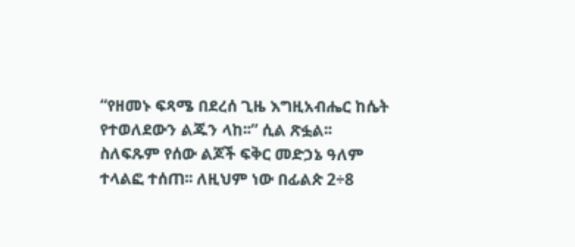“የዘመኑ ፍጻሜ በደረሰ ጊዜ እግዚአብሔር ከሴት የተወለደውን ልጁን ላከ፡፡” ሲል ጽፏል፡፡ ስለፍጹም የሰው ልጆች ፍቅር መድኃኔ ዓለም ተላልፎ ተሰጠ፡፡ ለዚህም ነው በፊልጵ 2÷8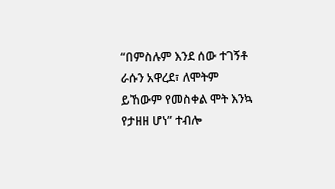“በምስሉም እንደ ሰው ተገኝቶ ራሱን አዋረደ፣ ለሞትም ይኸውም የመስቀል ሞት እንኳ የታዘዘ ሆነ” ተብሎ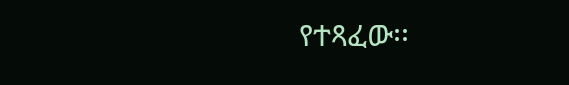የተጻፈው፡፡